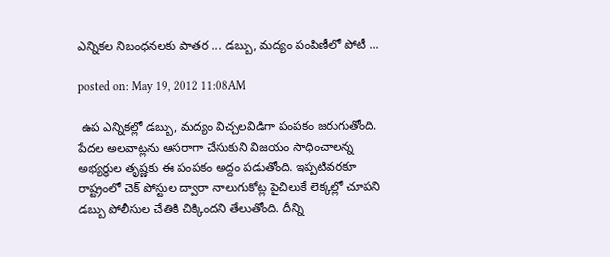ఎన్నికల నిబంధనలకు పాతర ... డబ్బు, మద్యం పంపిణీలో పోటీ ...

posted on: May 19, 2012 11:08AM

 ఉప ఎన్నికల్లో డబ్బు, మద్యం విచ్చలవిడిగా పంపకం జరుగుతోంది. పేదల అలవాట్లను ఆసరాగా చేసుకుని విజయం సాధించాలన్న అభ్యర్థుల తృష్ణకు ఈ పంపకం అద్దం పడుతోంది. ఇప్పటివరకూ రాష్ట్రంలో చెక్ పోస్టుల ద్వారా నాలుగుకోట్ల పైచిలుకే లెక్కల్లో చూపని డబ్బు పోలీసుల చేతికి చిక్కిందని తేలుతోంది. దీన్ని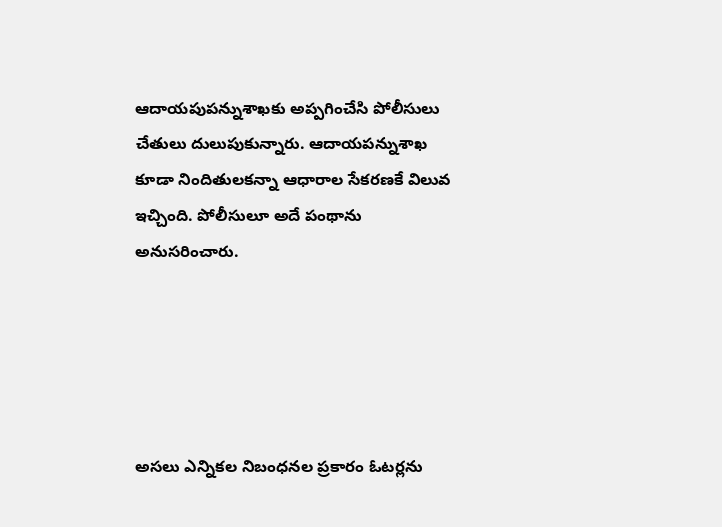ఆదాయపుపన్నుశాఖకు అప్పగించేసి పోలీసులు చేతులు దులుపుకున్నారు. ఆదాయపన్నుశాఖ కూడా నిందితులకన్నా ఆధారాల సేకరణకే విలువ ఇచ్చింది. పోలీసులూ అదే పంథాను అనుసరించారు.





అసలు ఎన్నికల నిబంధనల ప్రకారం ఓటర్లను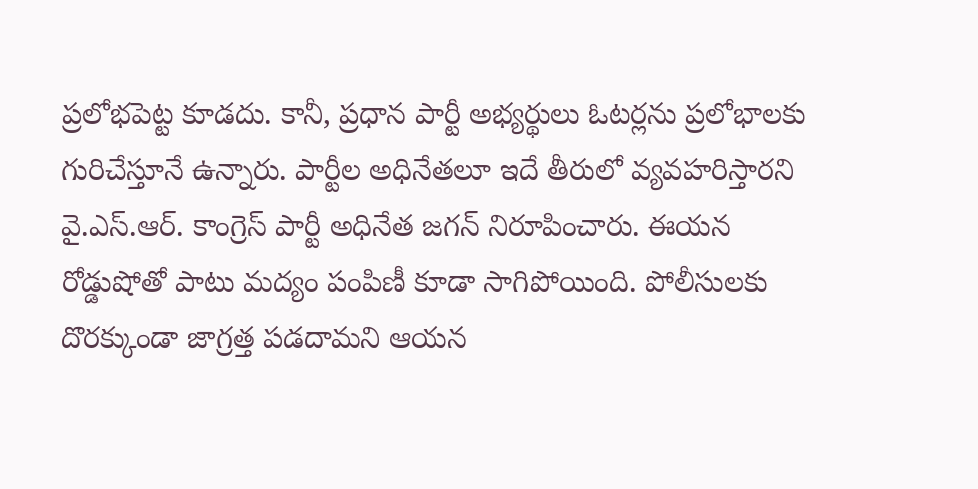ప్రలోభపెట్ట కూడదు. కానీ, ప్రధాన పార్టీ అభ్యర్థులు ఓటర్లను ప్రలోభాలకు గురిచేస్తూనే ఉన్నారు. పార్టీల అధినేతలూ ఇదే తీరులో వ్యవహరిస్తారని వై.ఎస్.ఆర్. కాంగ్రెస్ పార్టీ అధినేత జగన్ నిరూపించారు. ఈయన రోడ్డుషోతో పాటు మద్యం పంపిణీ కూడా సాగిపోయింది. పోలీసులకు దొరక్కుండా జాగ్రత్త పడదామని ఆయన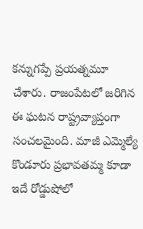కన్నుగప్పే ప్రయత్నమూ చేశారు. రాజంపేటలో జరిగిన ఈ ఘటన రాష్ట్రవ్యాప్తంగా సంచలమైంది. మాజీ ఎమ్మెల్యే కొండూరు ప్రభావతమ్మ కూడా ఇదే రోడ్డుషోలో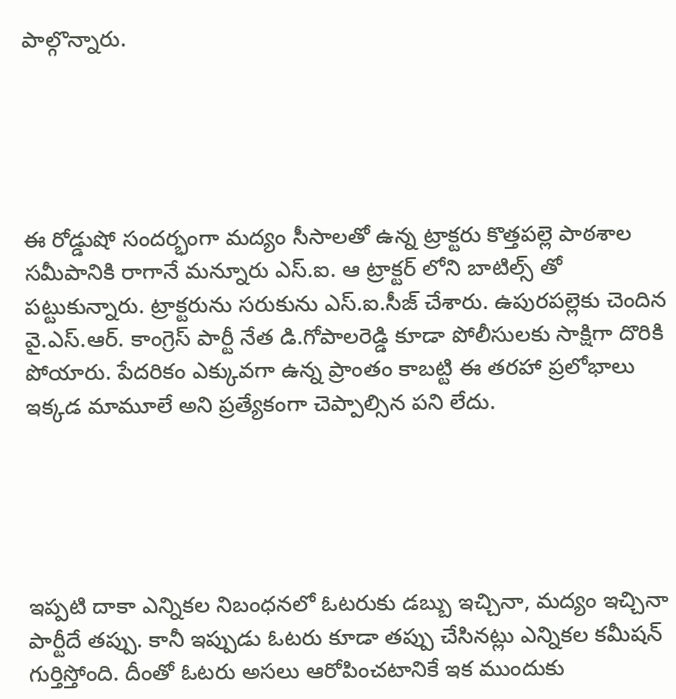పాల్గొన్నారు.





ఈ రోడ్డుషో సందర్భంగా మద్యం సీసాలతో ఉన్న ట్రాక్టరు కొత్తపల్లె పాఠశాల సమీపానికి రాగానే మన్నూరు ఎస్.ఐ. ఆ ట్రాక్టర్ లోని బాటిల్స్ తో పట్టుకున్నారు. ట్రాక్టరును సరుకును ఎస్.ఐ.సీజ్ చేశారు. ఉపురపల్లెకు చెందిన వై.ఎస్.ఆర్. కాంగ్రెస్ పార్టీ నేత డి.గోపాలరెడ్డి కూడా పోలీసులకు సాక్షిగా దొరికి పోయారు. పేదరికం ఎక్కువగా ఉన్న ప్రాంతం కాబట్టి ఈ తరహా ప్రలోభాలు ఇక్కడ మామూలే అని ప్రత్యేకంగా చెప్పాల్సిన పని లేదు.





ఇప్పటి దాకా ఎన్నికల నిబంధనలో ఓటరుకు డబ్బు ఇచ్చినా, మద్యం ఇచ్చినా పార్టీదే తప్పు. కానీ ఇప్పుడు ఓటరు కూడా తప్పు చేసినట్లు ఎన్నికల కమీషన్ గుర్తిస్తోంది. దీంతో ఓటరు అసలు ఆరోపించటానికే ఇక ముందుకు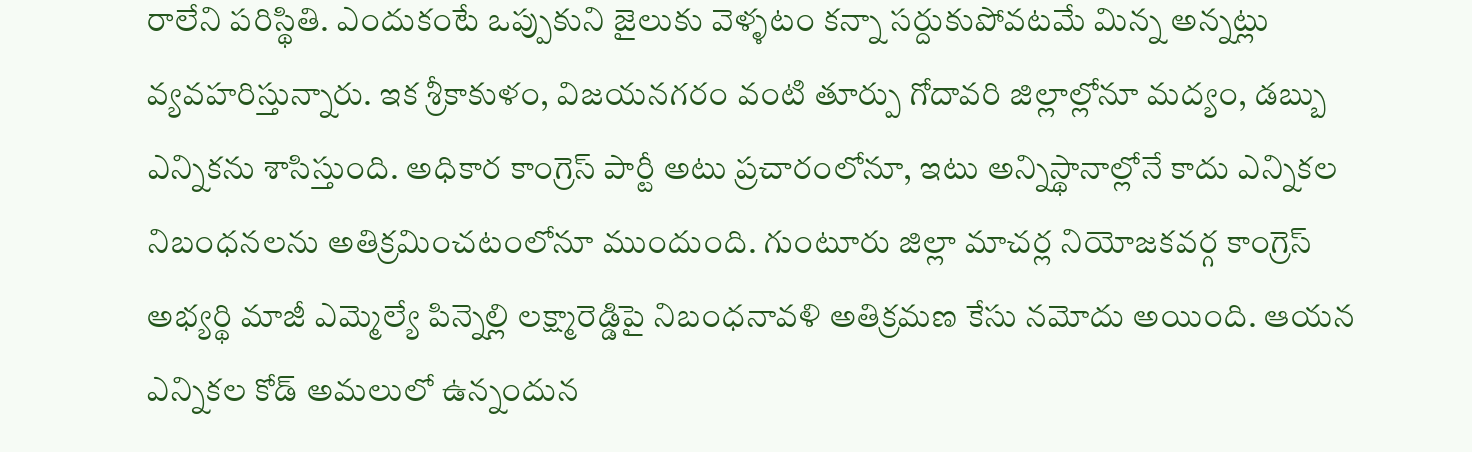రాలేని పరిస్థితి. ఎందుకంటే ఒప్పుకుని జైలుకు వెళ్ళటం కన్నా సర్దుకుపోవటమే మిన్న అన్నట్లు వ్యవహరిస్తున్నారు. ఇక శ్రీకాకుళం, విజయనగరం వంటి తూర్పు గోదావరి జిల్లాల్లోనూ మద్యం, డబ్బు ఎన్నికను శాసిస్తుంది. అధికార కాంగ్రెస్ పార్టీ అటు ప్రచారంలోనూ, ఇటు అన్నిస్థానాల్లోనే కాదు ఎన్నికల నిబంధనలను అతిక్రమించటంలోనూ ముందుంది. గుంటూరు జిల్లా మాచర్ల నియోజకవర్గ కాంగ్రెస్ అభ్యర్థి మాజీ ఎమ్మెల్యే పిన్నెల్లి లక్ష్మారెడ్డిపై నిబంధనావళి అతిక్రమణ కేసు నమోదు అయింది. ఆయన ఎన్నికల కోడ్ అమలులో ఉన్నందున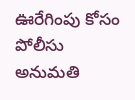ఊరేగింపు కోసం పోలీసు అనుమతి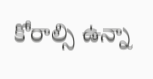కోరాల్సి ఉన్నా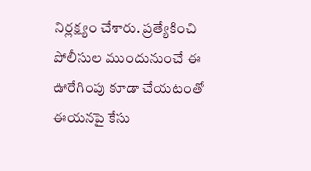నిర్లక్ష్యం చేశారు. ప్రత్యేకించి పోలీసుల ముందునుంచే ఈ ఊరేగింపు కూడా చేయటంతో ఈయనపై కేసు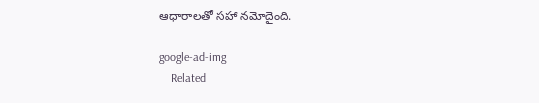ఆధారాలతో సహా నమోదైంది.

google-ad-img
    Related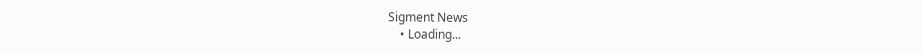Sigment News
    • Loading...